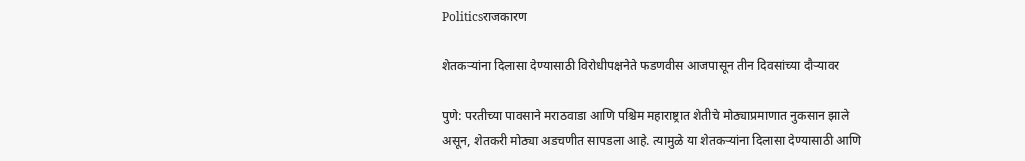Politicsराजकारण

शेतकऱ्यांना दिलासा देण्यासाठी विरोधीपक्षनेते फडणवीस आजपासून तीन दिवसांच्या दौऱ्यावर

पुणे: परतीच्या पावसाने मराठवाडा आणि पश्चिम महाराष्ट्रात शेतीचे मोठ्याप्रमाणात नुकसान झाले असून, शेतकरी मोठ्या अडचणीत सापडला आहे. त्यामुळे या शेतकऱ्यांना दिलासा देण्यासाठी आणि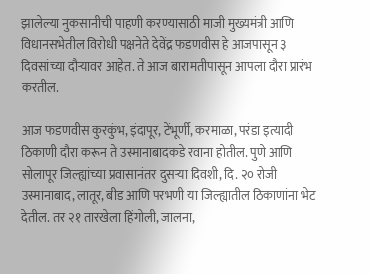झालेल्या नुकसानीची पाहणी करण्यासाठी माजी मुख्यमंत्री आणि विधानसभेतील विरोधी पक्षनेते देवेंद्र फडणवीस हे आजपासून ३ दिवसांच्या दौऱ्यावर आहेत. ते आज बारामतीपासून आपला दौरा प्रारंभ करतील.

आज फडणवीस कुरकुंभ, इंदापूर, टेंभूर्णी, करमाळा, परंडा इत्यादी ठिकाणी दौरा करून ते उस्मानाबादकडे रवाना होतील. पुणे आणि सोलापूर जिल्ह्यांच्या प्रवासानंतर दुसऱ्या दिवशी, दि. २० रोजी उस्मानाबाद, लातूर, बीड आणि परभणी या जिल्ह्यातील ठिकाणांना भेट देतील. तर २१ तारखेला हिंगोली, जालना,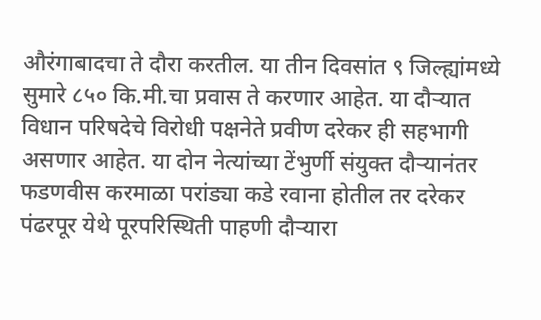औरंगाबादचा ते दौरा करतील. या तीन दिवसांत ९ जिल्ह्यांमध्ये सुमारे ८५० कि.मी.चा प्रवास ते करणार आहेत. या दौऱ्यात विधान परिषदेचे विरोधी पक्षनेते प्रवीण दरेकर ही सहभागी असणार आहेत. या दोन नेत्यांच्या टेंभुर्णी संयुक्त दौऱ्यानंतर फडणवीस करमाळा परांड्या कडे रवाना होतील तर दरेकर पंढरपूर येथे पूरपरिस्थिती पाहणी दौऱ्यारा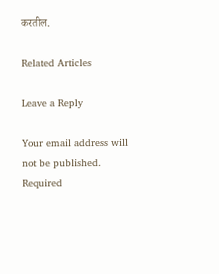करतील.

Related Articles

Leave a Reply

Your email address will not be published. Required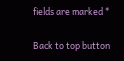fields are marked *

Back to top button